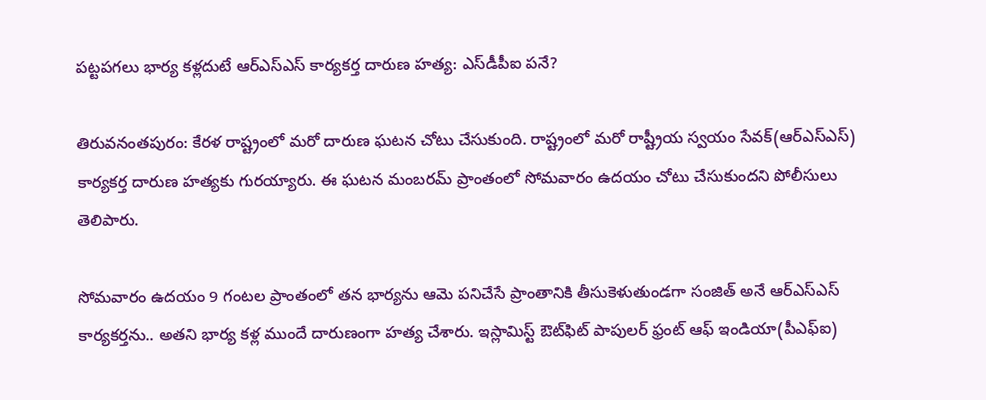పట్టపగలు భార్య కళ్లదుటే ఆర్ఎస్ఎస్ కార్యకర్త దారుణ హత్య: ఎస్‌డీపీఐ పనే?

తిరువనంతపురం: కేరళ రాష్ట్రంలో మరో దారుణ ఘటన చోటు చేసుకుంది. రాష్ట్రంలో మరో రాష్ట్రీయ స్వయం సేవక్(ఆర్ఎస్ఎస్) కార్యకర్త దారుణ హత్యకు గురయ్యారు. ఈ ఘటన మంబరమ్ ప్రాంతంలో సోమవారం ఉదయం చోటు చేసుకుందని పోలీసులు తెలిపారు.

సోమవారం ఉదయం 9 గంటల ప్రాంతంలో తన భార్యను ఆమె పనిచేసే ప్రాంతానికి తీసుకెళుతుండగా సంజిత్ అనే ఆర్ఎస్ఎస్ కార్యకర్తను.. అతని భార్య కళ్ల ముందే దారుణంగా హత్య చేశారు. ఇస్లామిస్ట్ ఔట్‌ఫిట్ పాపులర్ ఫ్రంట్ ఆఫ్ ఇండియా(పీఎఫ్ఐ)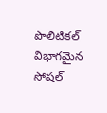పొలిటికల్ విభాగమైన సోషల్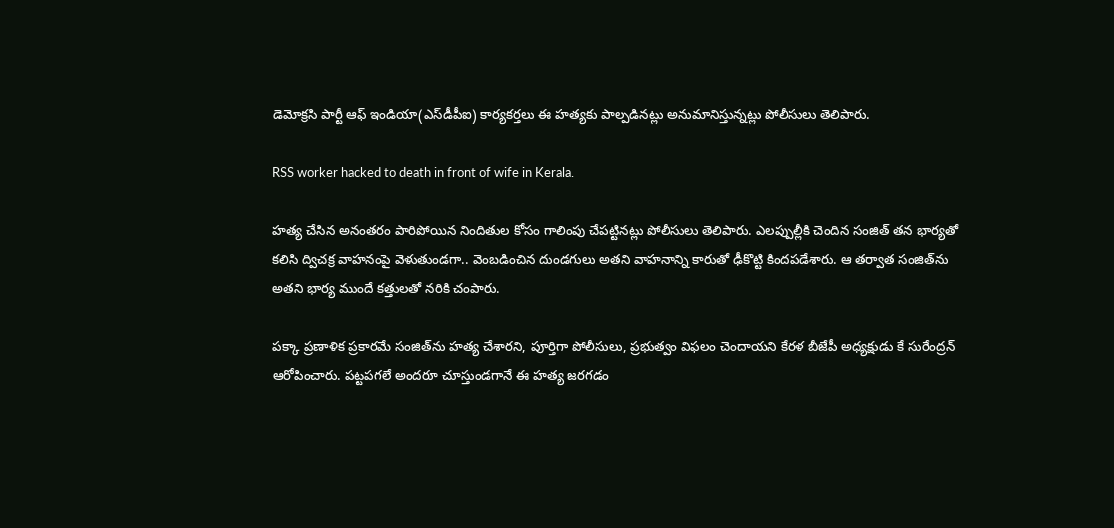డెమోక్రసి పార్టీ ఆఫ్ ఇండియా(ఎస్‌డీపీఐ) కార్యకర్తలు ఈ హత్యకు పాల్పడినట్లు అనుమానిస్తున్నట్లు పోలీసులు తెలిపారు.

RSS worker hacked to death in front of wife in Kerala.

హత్య చేసిన అనంతరం పారిపోయిన నిందితుల కోసం గాలింపు చేపట్టినట్లు పోలీసులు తెలిపారు. ఎలప్పుల్లీకి చెందిన సంజిత్ తన భార్యతో కలిసి ద్విచక్ర వాహనంపై వెళుతుండగా.. వెంబడించిన దుండగులు అతని వాహనాన్ని కారుతో ఢీకొట్టి కిందపడేశారు. ఆ తర్వాత సంజిత్‌ను అతని భార్య ముందే కత్తులతో నరికి చంపారు.

పక్కా ప్రణాళిక ప్రకారమే సంజిత్‌ను హత్య చేశారని, పూర్తిగా పోలీసులు, ప్రభుత్వం విఫలం చెందాయని కేరళ బీజేపీ అధ్యక్షుడు కే సురేంద్రన్ ఆరోపించారు. పట్టపగలే అందరూ చూస్తుండగానే ఈ హత్య జరగడం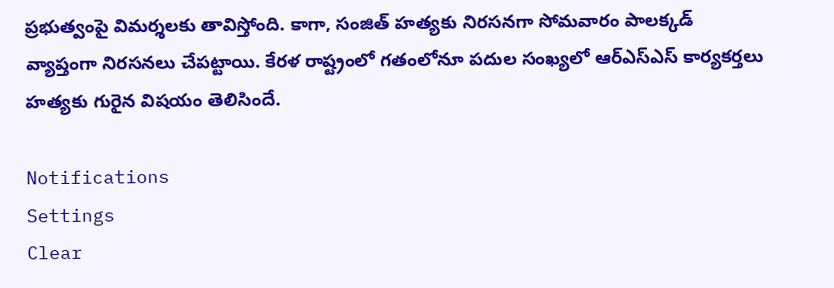ప్రభుత్వంపై విమర్శలకు తావిస్తోంది. కాగా, సంజిత్ హత్యకు నిరసనగా సోమవారం పాలక్కడ్ వ్యాప్తంగా నిరసనలు చేపట్టాయి. కేరళ రాష్ట్రంలో గతంలోనూ పదుల సంఖ్యలో ఆర్ఎస్ఎస్ కార్యకర్తలు హత్యకు గురైన విషయం తెలిసిందే.

Notifications
Settings
Clear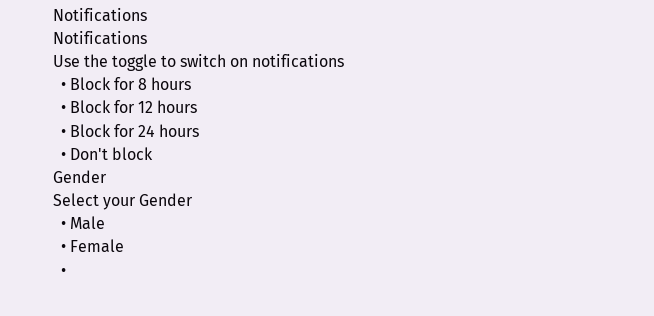Notifications
Notifications
Use the toggle to switch on notifications
  • Block for 8 hours
  • Block for 12 hours
  • Block for 24 hours
  • Don't block
Gender
Select your Gender
  • Male
  • Female
  •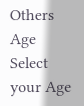Others
Age
Select your Age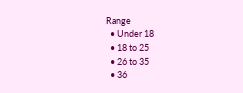Range
  • Under 18
  • 18 to 25
  • 26 to 35
  • 36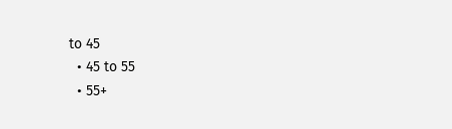to 45
  • 45 to 55
  • 55+